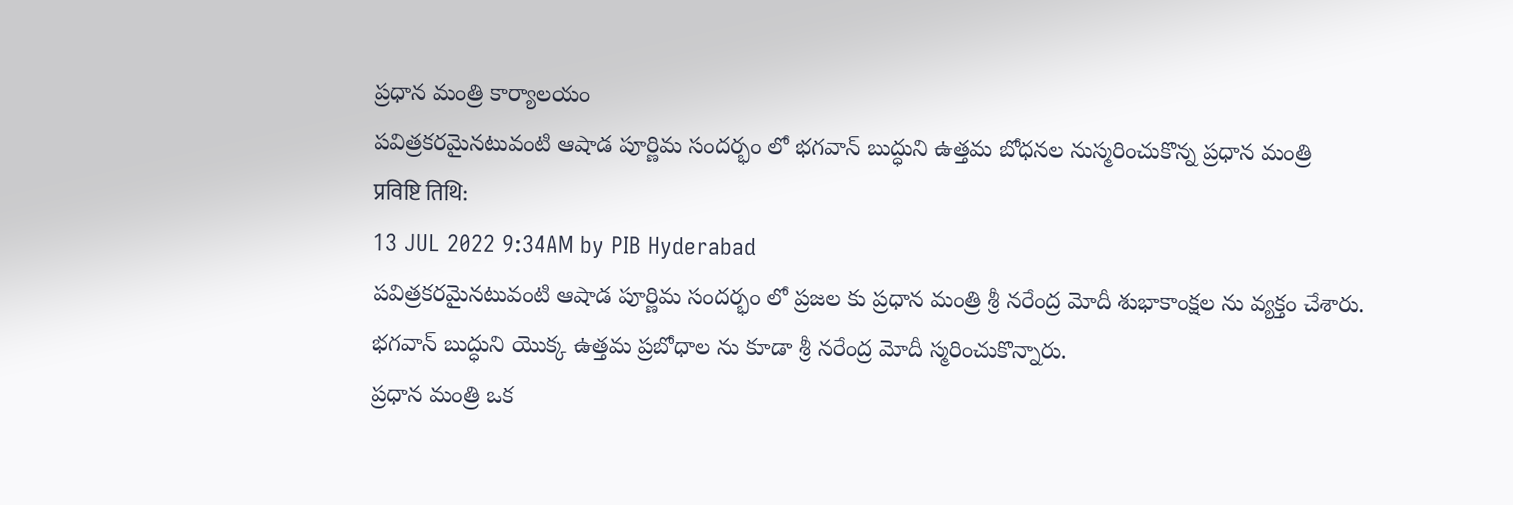ప్రధాన మంత్రి కార్యాలయం
పవిత్రకరమైనటువంటి ఆషాడ పూర్ణిమ సందర్భం లో భగవాన్ బుద్ధుని ఉత్తమ బోధనల నుస్మరించుకొన్న ప్రధాన మంత్రి
प्रविष्टि तिथि:
13 JUL 2022 9:34AM by PIB Hyderabad
పవిత్రకరమైనటువంటి ఆషాడ పూర్ణిమ సందర్భం లో ప్రజల కు ప్రధాన మంత్రి శ్రీ నరేంద్ర మోదీ శుభాకాంక్షల ను వ్యక్తం చేశారు.
భగవాన్ బుద్ధుని యొక్క ఉత్తమ ప్రబోధాల ను కూడా శ్రీ నరేంద్ర మోదీ స్మరించుకొన్నారు.
ప్రధాన మంత్రి ఒక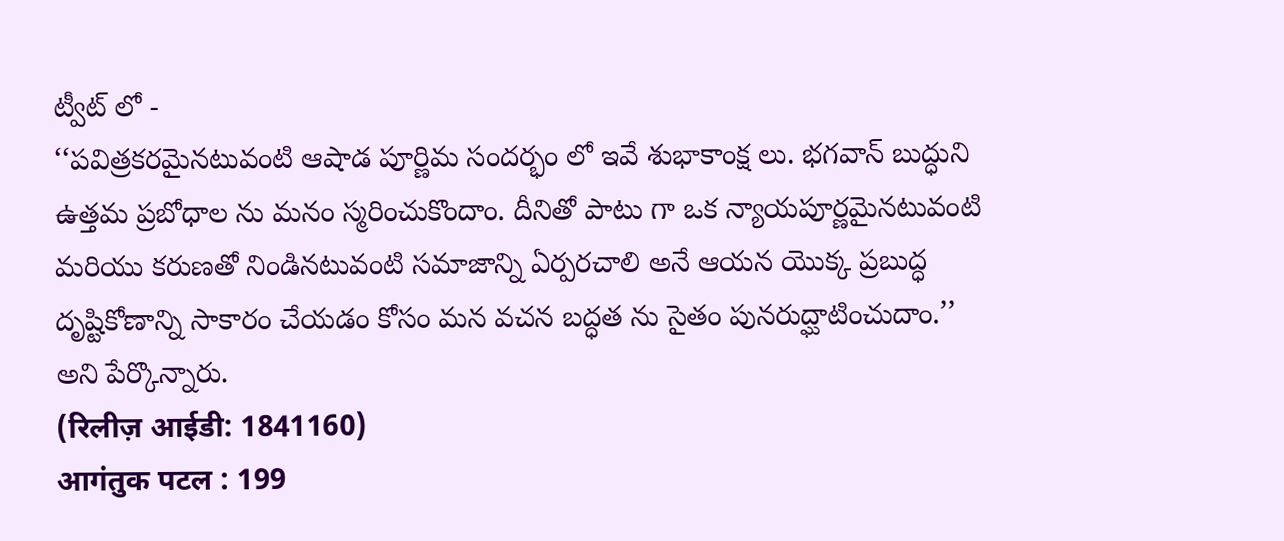ట్వీట్ లో -
‘‘పవిత్రకరమైనటువంటి ఆషాడ పూర్ణిమ సందర్భం లో ఇవే శుభాకాంక్ష లు. భగవాన్ బుద్ధుని ఉత్తమ ప్రబోధాల ను మనం స్మరించుకొందాం. దీనితో పాటు గా ఒక న్యాయపూర్ణమైనటువంటి మరియు కరుణతో నిండినటువంటి సమాజాన్ని ఏర్పరచాలి అనే ఆయన యొక్క ప్రబుద్ధ దృష్టికోణాన్ని సాకారం చేయడం కోసం మన వచన బద్ధత ను సైతం పునరుద్ఘాటించుదాం.’’ అని పేర్కొన్నారు.
(रिलीज़ आईडी: 1841160)
आगंतुक पटल : 199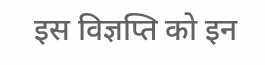इस विज्ञप्ति को इन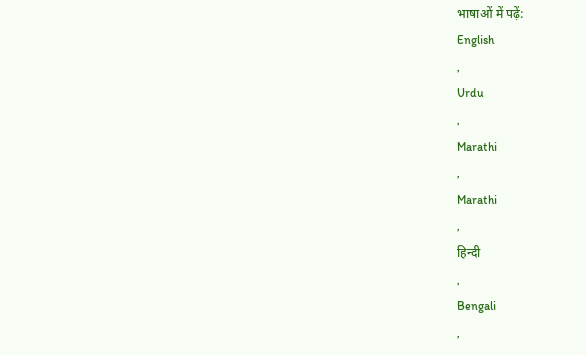भाषाओं में पढ़ें:
English
,
Urdu
,
Marathi
,
Marathi
,
हिन्दी
,
Bengali
,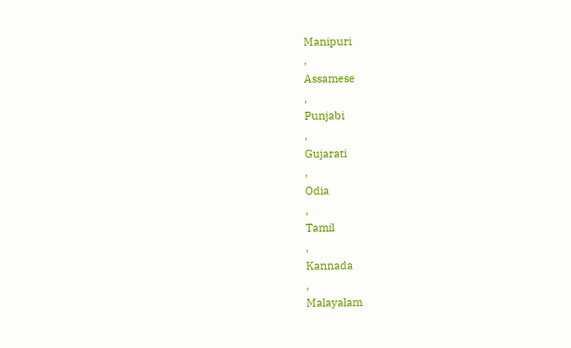Manipuri
,
Assamese
,
Punjabi
,
Gujarati
,
Odia
,
Tamil
,
Kannada
,
Malayalam